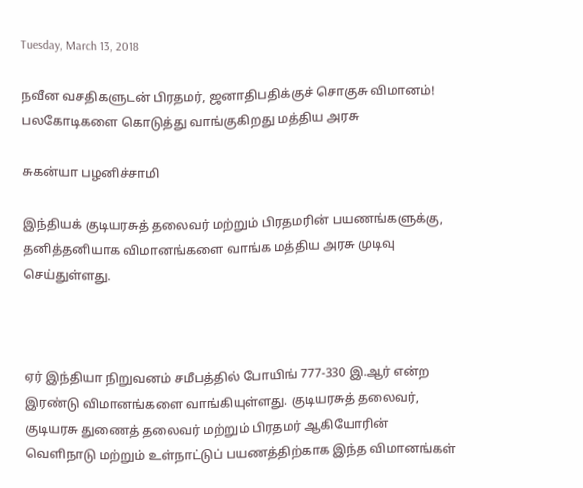Tuesday, March 13, 2018

நவீன வசதிகளுடன் பிரதமர், ஜனாதிபதிக்குச் சொகுசு விமானம்! பலகோடிகளை கொடுத்து வாங்குகிறது மத்திய அரசு

சுகன்யா பழனிச்சாமி

இந்தியக் குடியரசுத் தலைவர் மற்றும் பிரதமரின் பயணங்களுக்கு, தனித்தனியாக விமானங்களை வாங்க மத்திய அரசு முடிவு செய்துள்ளது.



ஏர் இந்தியா நிறுவனம் சமீபத்தில் போயிங் 777-330 இ.ஆர் என்ற இரண்டு விமானங்களை வாங்கியுள்ளது. குடியரசுத் தலைவர், குடியரசு துணைத் தலைவர் மற்றும் பிரதமர் ஆகியோரின் வெளிநாடு மற்றும் உள்நாட்டுப் பயணத்திற்காக இந்த விமானங்கள்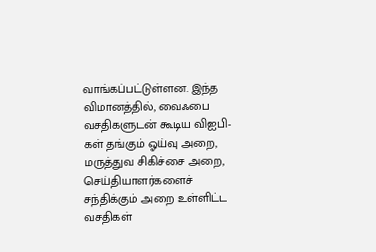வாங்கப்பட்டுள்ளன. இந்த விமானத்தில், வைஃபை வசதிகளுடன் கூடிய விஐபி-கள் தங்கும் ஓய்வு அறை, மருத்துவ சிகிச்சை அறை, செய்தியாளர்களைச் சந்திக்கும் அறை உள்ளிட்ட வசதிகள்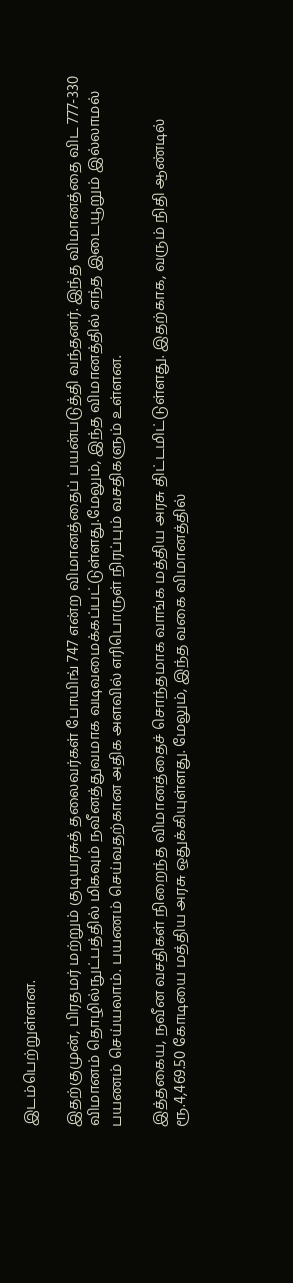இடம்பெற்றுள்ளன.

இதற்குமுன், பிரதமர் மற்றும் குடியரசுத் தலைவர்கள் போயிங் 747 என்ற விமானத்தைப் பயன்படுத்தி வந்தனர். இந்த விமானத்தை விட 777-330 விமானம் தொழில்நுட்பத்தில் மிகவும் நவீனத்துவமாக வடிவமைக்கப்பட்டுள்ளது.மேலும், இந்த விமானத்தில் எந்த இடையூறும் இல்லாமல் பயணம் செய்யலாம். பயணம் செய்வதற்கான அதிக அளவில் எரிபொருள் நிரப்பும் வசதிகளும் உள்ளன.

இத்தகைய, நவீன வசதிகள் நிறைந்த விமானத்தைச் சொந்தமாக வாங்க மத்திய அரசு திட்டமிட்டுள்ளது. இதற்காக, வரும் நிதி ஆண்டில் ரூ.4,469.50 கோடியை மத்திய அரசு ஒதுக்கியுள்ளது. மேலும், இந்த வகை விமானத்தில்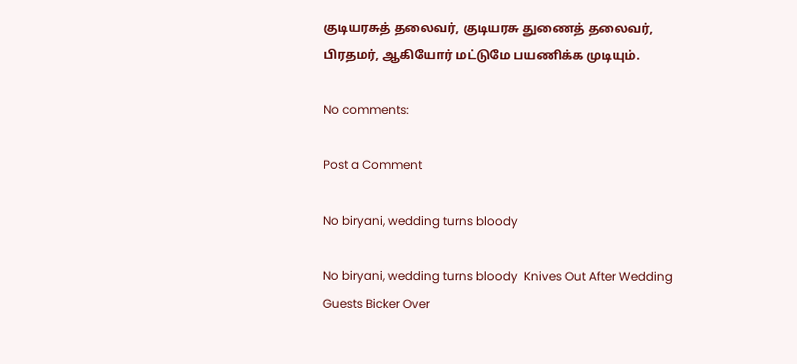குடியரசுத் தலைவர், குடியரசு துணைத் தலைவர், பிரதமர், ஆகியோர் மட்டுமே பயணிக்க முடியும்.

No comments:

Post a Comment

No biryani, wedding turns bloody

No biryani, wedding turns bloody  Knives Out After Wedding Guests Bicker Over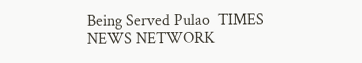Being Served Pulao  TIMES NEWS NETWORK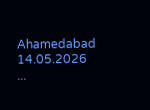Ahamedabad 14.05.2026 ...